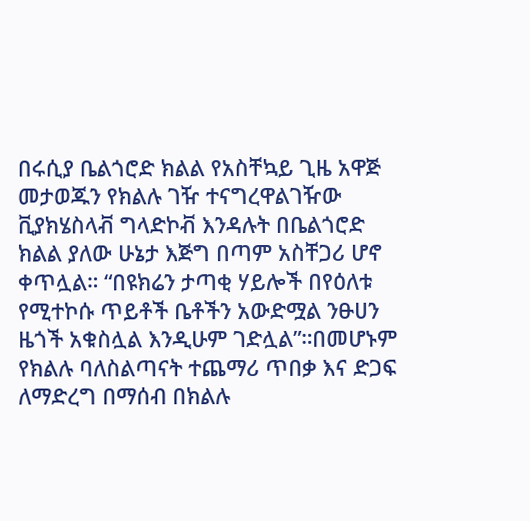በሩሲያ ቤልጎሮድ ክልል የአስቸኳይ ጊዜ አዋጅ መታወጁን የክልሉ ገዥ ተናግረዋልገዥው ቪያክሄስላቭ ግላድኮቭ እንዳሉት በቤልጎሮድ ክልል ያለው ሁኔታ እጅግ በጣም አስቸጋሪ ሆኖ ቀጥሏል። “በዩክሬን ታጣቂ ሃይሎች በየዕለቱ የሚተኮሱ ጥይቶች ቤቶችን አውድሟል ንፁሀን ዜጎች አቁስሏል እንዲሁም ገድሏል”።በመሆኑም የክልሉ ባለስልጣናት ተጨማሪ ጥበቃ እና ድጋፍ ለማድረግ በማሰብ በክልሉ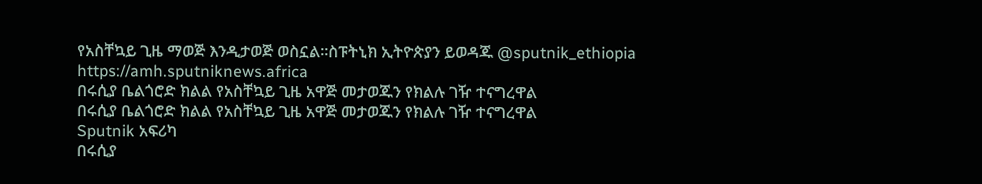የአስቸኳይ ጊዜ ማወጅ እንዲታወጅ ወስኗል።ስፑትኒክ ኢትዮጵያን ይወዳጁ @sputnik_ethiopia
https://amh.sputniknews.africa
በሩሲያ ቤልጎሮድ ክልል የአስቸኳይ ጊዜ አዋጅ መታወጁን የክልሉ ገዥ ተናግረዋል
በሩሲያ ቤልጎሮድ ክልል የአስቸኳይ ጊዜ አዋጅ መታወጁን የክልሉ ገዥ ተናግረዋል
Sputnik አፍሪካ
በሩሲያ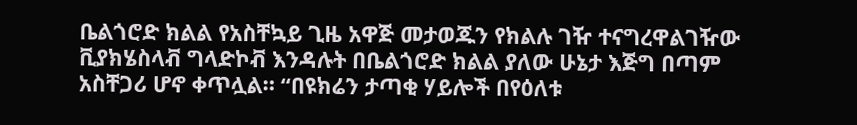ቤልጎሮድ ክልል የአስቸኳይ ጊዜ አዋጅ መታወጁን የክልሉ ገዥ ተናግረዋልገዥው ቪያክሄስላቭ ግላድኮቭ እንዳሉት በቤልጎሮድ ክልል ያለው ሁኔታ እጅግ በጣም አስቸጋሪ ሆኖ ቀጥሏል። “በዩክሬን ታጣቂ ሃይሎች በየዕለቱ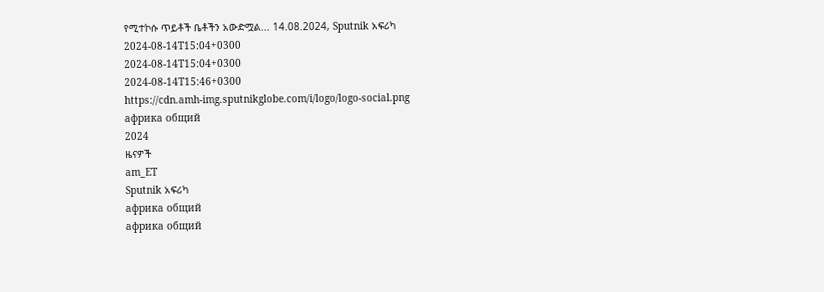የሚተኮሱ ጥይቶች ቤቶችን አውድሟል... 14.08.2024, Sputnik አፍሪካ
2024-08-14T15:04+0300
2024-08-14T15:04+0300
2024-08-14T15:46+0300
https://cdn.amh-img.sputnikglobe.com/i/logo/logo-social.png
африка общий
2024
ዜናዎች
am_ET
Sputnik አፍሪካ
африка общий
африка общий